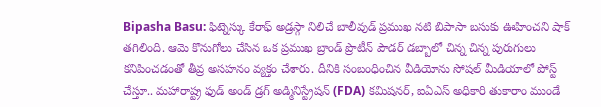Bipasha Basu: ఫిట్నెస్కు కేరాఫ్ అడ్రస్గా నిలిచే బాలీవుడ్ ప్రముఖ నటి బిపాసా బసుకు ఊహించని షాక్ తగిలింది. ఆమె కొనుగోలు చేసిన ఒక ప్రముఖ బ్రాండ్ ప్రొటీన్ పౌడర్ డబ్బాలో చిన్న చిన్న పురుగులు కనిపించడంతో తీవ్ర అసహనం వ్యక్తం చేశారు. దీనికి సంబంధించిన వీడియోను సోషల్ మీడియాలో పోస్ట్ చేస్తూ.. మహారాష్ట్ర ఫుడ్ అండ్ డ్రగ్ అడ్మినిస్ట్రేషన్ (FDA) కమిషనర్, ఐఏఎస్ అధికారి తుకారాం ముండే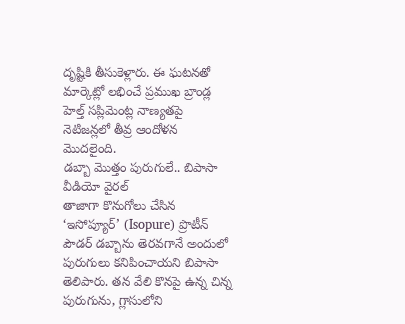దృష్టికి తీసుకెళ్లారు. ఈ ఘటనతో మార్కెట్లో లభించే ప్రముఖ బ్రాండ్ల హెల్త్ సప్లిమెంట్ల నాణ్యతపై నెటిజన్లలో తీవ్ర ఆందోళన మొదలైంది.
డబ్బా మొత్తం పురుగులే.. బిపాసా వీడియో వైరల్
తాజాగా కొనుగోలు చేసిన ‘ఇసోప్యూర్’ (Isopure) ప్రొటీన్ పౌడర్ డబ్బాను తెరవగానే అందులో పురుగులు కనిపించాయని బిపాసా తెలిపారు. తన వేలి కొనపై ఉన్న చిన్న పురుగును, గ్లాసులోని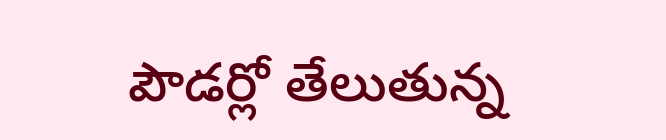పౌడర్లో తేలుతున్న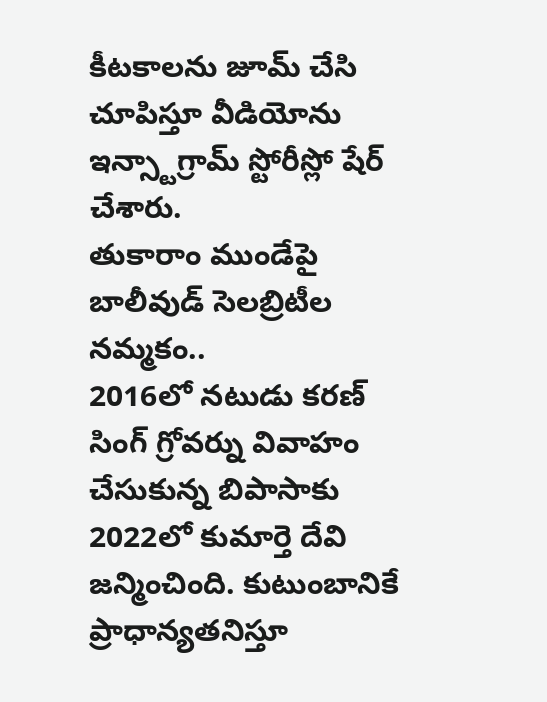కీటకాలను జూమ్ చేసి చూపిస్తూ వీడియోను ఇన్స్టాగ్రామ్ స్టోరీస్లో షేర్ చేశారు.
తుకారాం ముండేపై బాలీవుడ్ సెలబ్రిటీల నమ్మకం..
2016లో నటుడు కరణ్ సింగ్ గ్రోవర్ను వివాహం చేసుకున్న బిపాసాకు 2022లో కుమార్తె దేవి జన్మించింది. కుటుంబానికే ప్రాధాన్యతనిస్తూ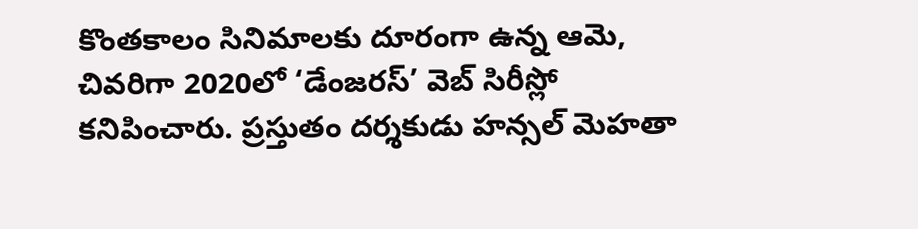కొంతకాలం సినిమాలకు దూరంగా ఉన్న ఆమె, చివరిగా 2020లో ‘డేంజరస్’ వెబ్ సిరీస్లో కనిపించారు. ప్రస్తుతం దర్శకుడు హన్సల్ మెహతా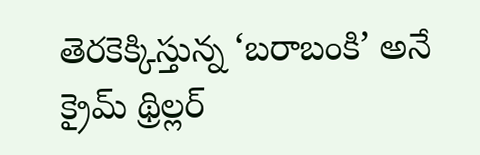తెరకెక్కిస్తున్న ‘బరాబంకి’ అనే క్రైమ్ థ్రిల్లర్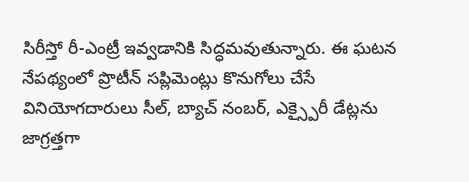సిరీస్తో రీ-ఎంట్రీ ఇవ్వడానికి సిద్ధమవుతున్నారు. ఈ ఘటన నేపథ్యంలో ప్రొటీన్ సప్లిమెంట్లు కొనుగోలు చేసే వినియోగదారులు సీల్, బ్యాచ్ నంబర్, ఎక్స్పైరీ డేట్లను జాగ్రత్తగా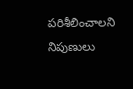పరిశీలించాలని నిపుణులు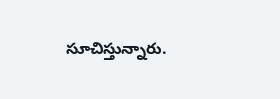సూచిస్తున్నారు.